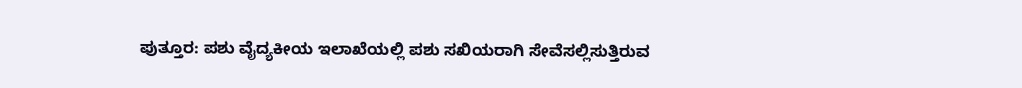ಪುತ್ತೂರ: ಪಶು ವೈದ್ಯಕೀಯ ಇಲಾಖೆಯಲ್ಲಿ ಪಶು ಸಖಿಯರಾಗಿ ಸೇವೆಸಲ್ಲಿಸುತ್ತಿರುವ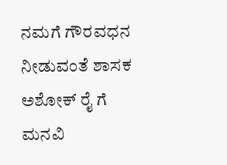ನಮಗೆ ಗೌರವಧನ ನೀಡುವಂತೆ ಶಾಸಕ ಅಶೋಕ್ ರೈ ಗೆ ಮನವಿ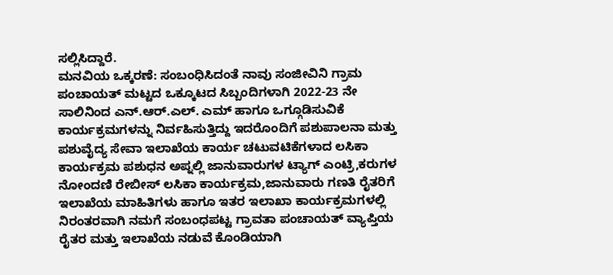ಸಲ್ಲಿಸಿದ್ದಾರೆ.
ಮನವಿಯ ಒಕ್ಕರಣೆ: ಸಂಬಂಧಿಸಿದಂತೆ ನಾವು ಸಂಜೀವಿನಿ ಗ್ರಾಮ ಪಂಚಾಯತ್ ಮಟ್ಟದ ಒಕ್ಕೂಟದ ಸಿಬ್ಬಂದಿಗಳಾಗಿ 2022-23 ನೇ ಸಾಲಿನಿಂದ ಎನ್.ಆರ್.ಎಲ್. ಎಮ್ ಹಾಗೂ ಒಗ್ಗೂಡಿಸುವಿಕೆ ಕಾರ್ಯಕ್ರಮಗಳನ್ನು ನಿರ್ವಹಿಸುತ್ತಿದ್ದು ಇದರೊಂದಿಗೆ ಪಶುಪಾಲನಾ ಮತ್ತು ಪಶುವೈದ್ಯ ಸೇವಾ ಇಲಾಖೆಯ ಕಾರ್ಯ ಚಟುವಟಿಕೆಗಳಾದ ಲಸಿಕಾ ಕಾರ್ಯಕ್ರಮ ಪಶುಧನ ಅಪ್ನಲ್ಲಿ ಜಾನುವಾರುಗಳ ಟ್ಯಾಗ್ ಎಂಟ್ರಿ,ಕರುಗಳ ನೋಂದಣಿ ರೇಬೀಸ್ ಲಸಿಕಾ ಕಾರ್ಯಕ್ರಮ,ಜಾನುವಾರು ಗಣತಿ ರೈತರಿಗೆ ಇಲಾಖೆಯ ಮಾಹಿತಿಗಳು ಹಾಗೂ ಇತರ ಇಲಾಖಾ ಕಾರ್ಯಕ್ರಮಗಳಲ್ಲಿ ನಿರಂತರವಾಗಿ ನಮಗೆ ಸಂಬಂಧಪಟ್ಟ ಗ್ರಾವತಾ ಪಂಚಾಯತ್ ವ್ಯಾಪ್ತಿಯ ರೈತರ ಮತ್ತು ಇಲಾಖೆಯ ನಡುವೆ ಕೊಂಡಿಯಾಗಿ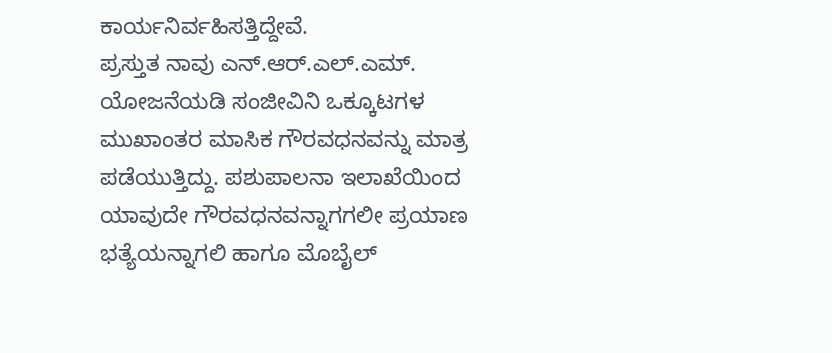ಕಾರ್ಯನಿರ್ವಹಿಸತ್ತಿದ್ದೇವೆ.
ಪ್ರಸ್ತುತ ನಾವು ಎನ್.ಆರ್.ಎಲ್.ಎಮ್. ಯೋಜನೆಯಡಿ ಸಂಜೀವಿನಿ ಒಕ್ಕೂಟಗಳ ಮುಖಾಂತರ ಮಾಸಿಕ ಗೌರವಧನವನ್ನು ಮಾತ್ರ ಪಡೆಯುತ್ತಿದ್ದು. ಪಶುಪಾಲನಾ ಇಲಾಖೆಯಿಂದ ಯಾವುದೇ ಗೌರವಧನವನ್ನಾಗಗಲೀ ಪ್ರಯಾಣ ಭತ್ಯೆಯನ್ನಾಗಲಿ ಹಾಗೂ ಮೊಬೈಲ್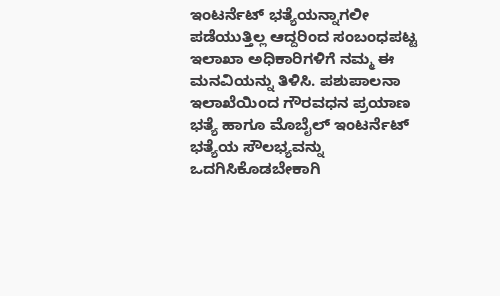ಇಂಟರ್ನೆಟ್ ಭತ್ಯೆಯನ್ನಾಗಲೀ ಪಡೆಯುತ್ತಿಲ್ಲ ಆದ್ದರಿಂದ ಸಂಬಂಧಪಟ್ಟ ಇಲಾಖಾ ಅಧಿಕಾರಿಗಳಿಗೆ ನಮ್ಮ ಈ ಮನವಿಯನ್ನು ತಿಳಿಸಿ. ಪಶುಪಾಲನಾ ಇಲಾಖೆಯಿಂದ ಗೌರವಧನ ಪ್ರಯಾಣ ಭತ್ಯೆ ಹಾಗೂ ಮೊಬೈಲ್ ಇಂಟರ್ನೆಟ್ ಭತ್ಯೆಯ ಸೌಲಭ್ಯವನ್ನು ಒದಗಿಸಿಕೊಡಬೇಕಾಗಿ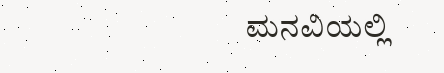ಮನವಿಯಲ್ಲಿ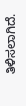ತಿಳಿಸಲಾಗಿದೆ.